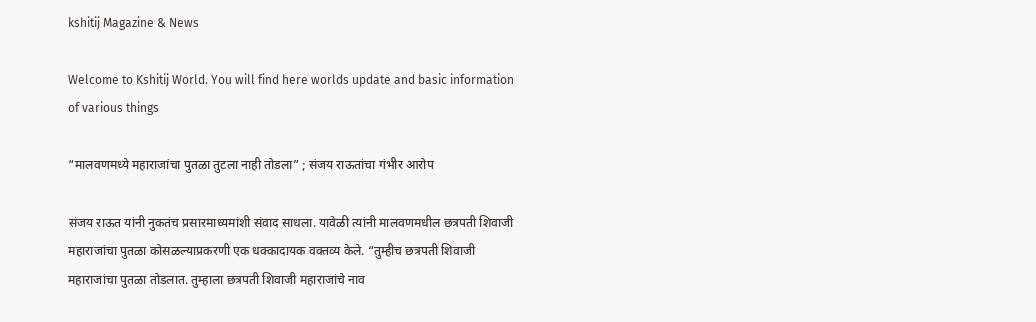kshitij Magazine & News

Welcome to Kshitij World. You will find here worlds update and basic information of various things

“मालवणमध्ये महाराजांचा पुतळा तुटला नाही तोडला” ; संजय राऊतांचा गंभीर आरोप

संजय राऊत यांनी नुकतंच प्रसारमाध्यमांशी संवाद साधला. यावेळी त्यांनी मालवणमधील छत्रपती शिवाजी महाराजांचा पुतळा कोसळल्याप्रकरणी एक धक्कादायक वक्तव्य केले. “तुम्हीच छत्रपती शिवाजी महाराजांचा पुतळा तोडलात. तुम्हाला छत्रपती शिवाजी महाराजांचे नाव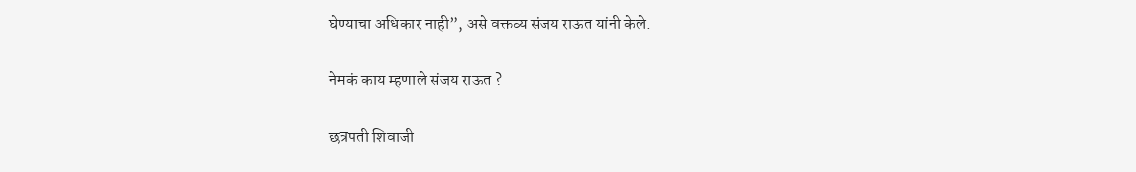घेण्याचा अधिकार नाही”, असे वक्तव्य संजय राऊत यांनी केले.

नेमकं काय म्हणाले संजय राऊत ?

छत्रपती शिवाजी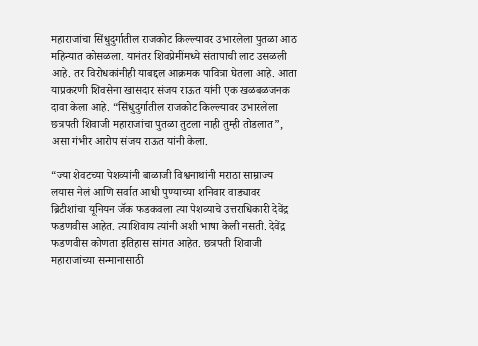महाराजांचा सिंधुदुर्गातील राजकोट किल्ल्यावर उभारलेला पुतळा आठ महिन्यात कोसळला. यानंतर शिवप्रेमींमध्ये संतापाची लाट उसळली आहे. तर विरोधकांनीही याबद्दल आक्रमक पावित्रा घेतला आहे. आता याप्रकरणी शिवसेना खासदार संजय राऊत यांनी एक खळबळजनक दावा केला आहे. “सिंधुदुर्गातील राजकोट किल्ल्यावर उभारलेला छत्रपती शिवाजी महाराजांचा पुतळा तुटला नाही तुम्ही तोडलात”, असा गंभीर आरोप संजय राऊत यांनी केला.

“ज्या शेवटच्या पेशव्यांनी बाळाजी विश्वनाथांनी मराठा साम्राज्य लयास नेलं आणि सर्वात आधी पुण्याच्या शनिवार वाड्यावर ब्रिटीशांचा यूनियन जॅक फडकवला त्या पेशव्याचे उत्तराधिकारी देवेंद्र फडणवीस आहेत. त्याशिवाय त्यांनी अशी भाषा केली नसती. देवेंद्र फडणवीस कोणता इतिहास सांगत आहेत. छत्रपती शिवाजी महाराजांच्या सन्मानासाठी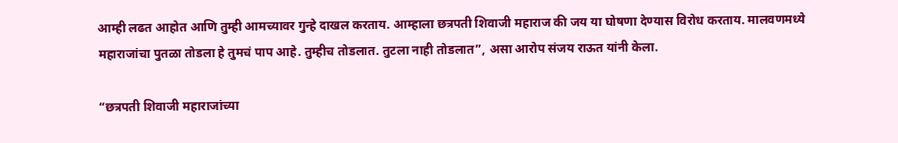आम्ही लढत आहोत आणि तुम्ही आमच्यावर गुन्हे दाखल करताय. आम्हाला छत्रपती शिवाजी महाराज की जय या घोषणा देण्यास विरोध करताय. मालवणमध्ये महाराजांचा पुतळा तोडला हे तुमचं पाप आहे. तुम्हीच तोडलात. तुटला नाही तोडलात”, असा आरोप संजय राऊत यांनी केला.

“छत्रपती शिवाजी महाराजांच्या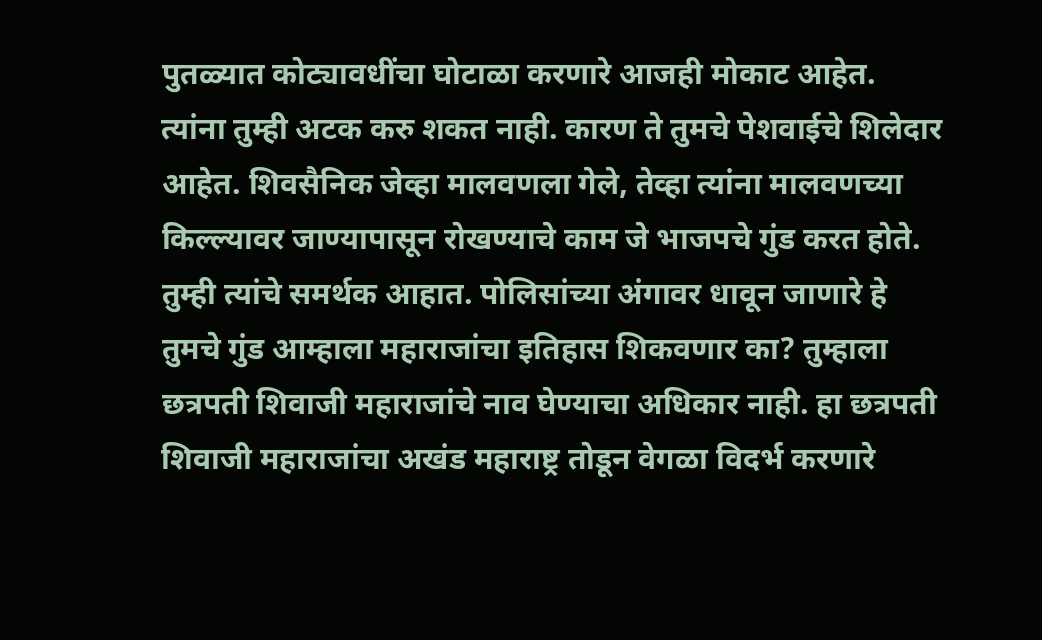पुतळ्यात कोट्यावधींचा घोटाळा करणारे आजही मोकाट आहेत. त्यांना तुम्ही अटक करु शकत नाही. कारण ते तुमचे पेशवाईचे शिलेदार आहेत. शिवसैनिक जेव्हा मालवणला गेले, तेव्हा त्यांना मालवणच्या किल्ल्यावर जाण्यापासून रोखण्याचे काम जे भाजपचे गुंड करत होते. तुम्ही त्यांचे समर्थक आहात. पोलिसांच्या अंगावर धावून जाणारे हे तुमचे गुंड आम्हाला महाराजांचा इतिहास शिकवणार का? तुम्हाला छत्रपती शिवाजी महाराजांचे नाव घेण्याचा अधिकार नाही. हा छत्रपती शिवाजी महाराजांचा अखंड महाराष्ट्र तोडून वेगळा विदर्भ करणारे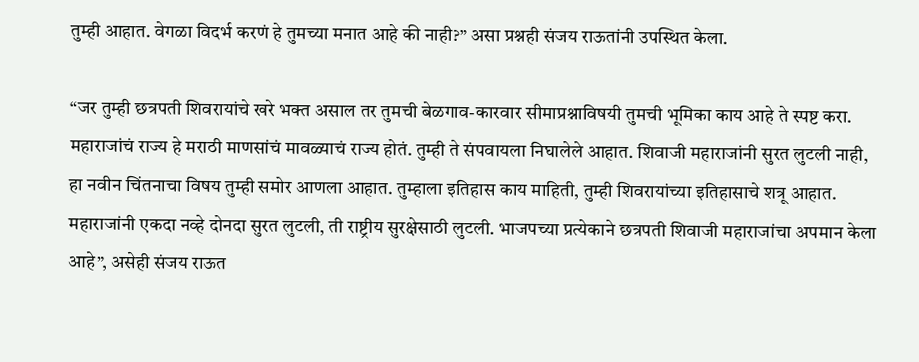तुम्ही आहात. वेगळा विदर्भ करणं हे तुमच्या मनात आहे की नाही?” असा प्रश्नही संजय राऊतांनी उपस्थित केला.

“जर तुम्ही छत्रपती शिवरायांचे खरे भक्त असाल तर तुमची बेळगाव-कारवार सीमाप्रश्नाविषयी तुमची भूमिका काय आहे ते स्पष्ट करा. महाराजांचं राज्य हे मराठी माणसांचं मावळ्याचं राज्य होतं. तुम्ही ते संपवायला निघालेले आहात. शिवाजी महाराजांनी सुरत लुटली नाही, हा नवीन चिंतनाचा विषय तुम्ही समोर आणला आहात. तुम्हाला इतिहास काय माहिती, तुम्ही शिवरायांच्या इतिहासाचे शत्रू आहात. महाराजांनी एकदा नव्हे दोनदा सुरत लुटली, ती राष्ट्रीय सुरक्षेसाठी लुटली. भाजपच्या प्रत्येकाने छत्रपती शिवाजी महाराजांचा अपमान केला आहे”, असेही संजय राऊत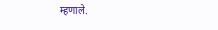म्हणाले.